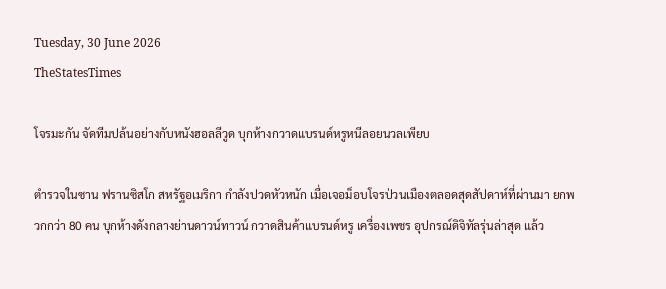Tuesday, 30 June 2026
TheStatesTimes

โจรมะกัน จัดทีมปล้นอย่างกับหนังฮอลลีวูด บุกห้างกวาดแบรนด์หรูหนีลอยนวลเพียบ

ตำรวจในซาน ฟรานซิสโก สหรัฐอเมริกา กำลังปวดหัวหนัก เมื่อเจอม็อบโจรป่วนเมืองตลอดสุดสัปดาห์ที่ผ่านมา ยกพวกกว่า 80 คน บุกห้างดังกลางย่านดาวน์ทาวน์ กวาดสินค้าแบรนด์หรู เครื่องเพชร อุปกรณ์ดิจิทัลรุ่นล่าสุด แล้ว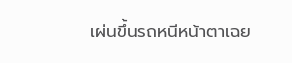เผ่นขึ้นรถหนีหน้าตาเฉย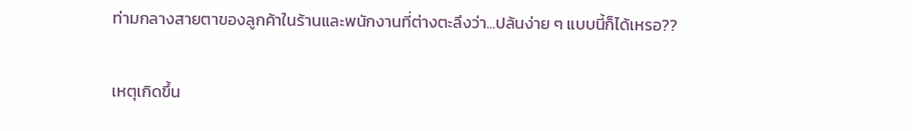ท่ามกลางสายตาของลูกค้าในร้านและพนักงานที่ต่างตะลึงว่า...ปล้นง่าย ๆ แบบนี้ก็ได้เหรอ??

เหตุเกิดขึ้น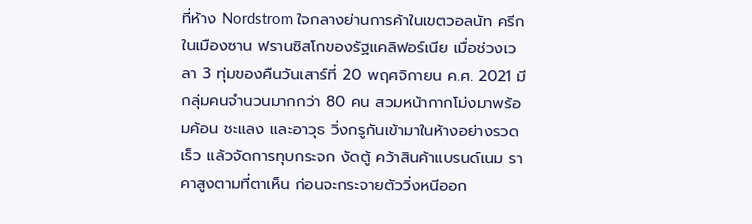ที่ห้าง Nordstrom ใจกลางย่านการค้าในเขตวอลนัท ครีก ในเมืองซาน ฟรานซิสโกของรัฐแคลิฟอร์เนีย เมื่อช่วงเวลา 3 ทุ่มของคืนวันเสาร์ที่ 20 พฤศจิกายน ค.ศ. 2021 มีกลุ่มคนจำนวนมากกว่า 80 คน สวมหน้ากากโม่งมาพร้อมค้อน ชะแลง และอาวุธ วิ่งกรูกันเข้ามาในห้างอย่างรวดเร็ว แล้วจัดการทุบกระจก งัดตู้ คว้าสินค้าแบรนด์เนม ราคาสูงตามที่ตาเห็น ก่อนจะกระจายตัววิ่งหนีออก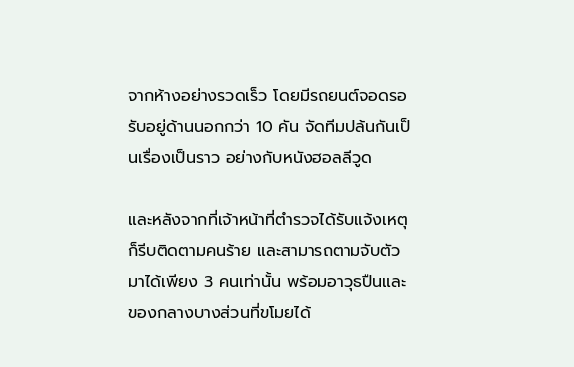จากห้างอย่างรวดเร็ว โดยมีรถยนต์จอดรอรับอยู่ด้านนอกกว่า 10 คัน จัดทีมปล้นกันเป็นเรื่องเป็นราว อย่างกับหนังฮอลลีวูด

และหลังจากที่เจ้าหน้าที่ตำรวจได้รับแจ้งเหตุ ก็รีบติดตามคนร้าย และสามารถตามจับตัวมาได้เพียง 3 คนเท่านั้น พร้อมอาวุธปืนและของกลางบางส่วนที่ขโมยได้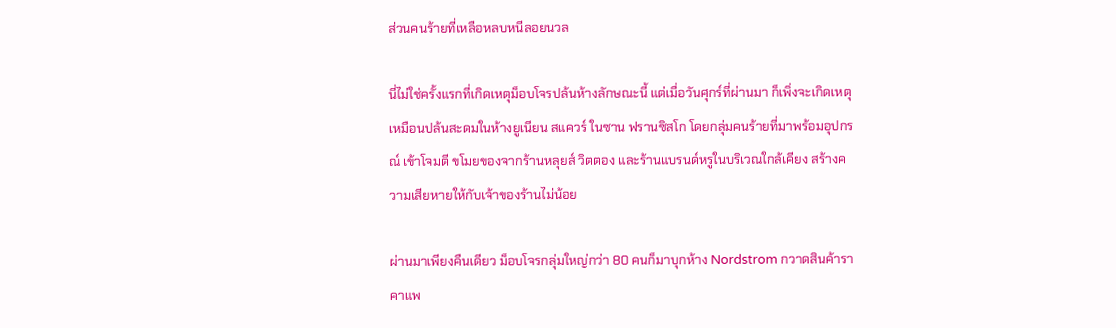ส่วนคนร้ายที่เหลือหลบหนีลอยนวล

นี่ไม่ใช่ครั้งแรกที่เกิดเหตุม็อบโจรปล้นห้างลักษณะนี้ แต่เมื่อวันศุกร์ที่ผ่านมา ก็เพิ่งจะเกิดเหตุเหมือนปล้นสะดมในห้างยูเนียน สแควร์ ในซาน ฟรานซิสโก โดยกลุ่มคนร้ายที่มาพร้อมอุปกรณ์ เข้าโจมตี ขโมยของจากร้านหลุยส์ วิตตอง และร้านแบรนด์หรูในบริเวณใกล้เคียง สร้างความเสียหายให้กับเจ้าของร้านไม่น้อย

ผ่านมาเพียงคืนเดียว ม็อบโจรกลุ่มใหญ่กว่า 80 คนก็มาบุกห้าง Nordstrom กวาดสินค้าราคาแพ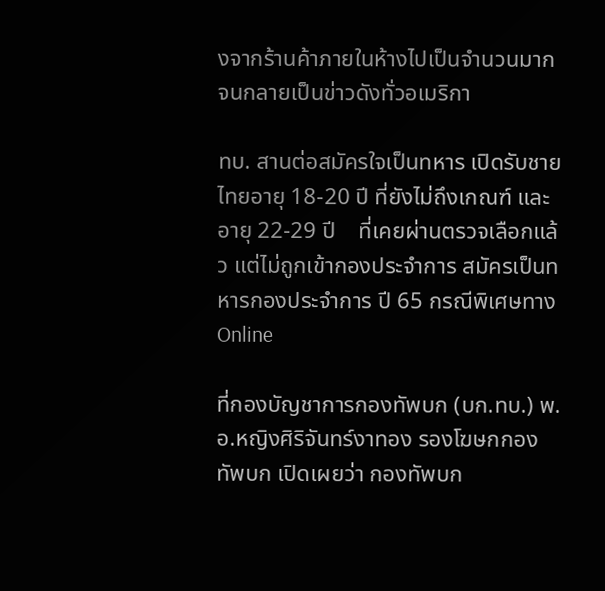งจากร้านค้าภายในห้างไปเป็นจำนวนมากจนกลายเป็นข่าวดังทั่วอเมริกา

ทบ. สานต่อสมัครใจเป็นทหาร เปิดรับชายไทยอายุ 18-20 ปี ที่ยังไม่ถึงเกณฑ์ และอายุ 22-29 ปี    ที่เคยผ่านตรวจเลือกแล้ว แต่ไม่ถูกเข้ากองประจำการ สมัครเป็นทหารกองประจำการ ปี 65 กรณีพิเศษทาง Online

ที่กองบัญชาการกองทัพบก (บก.ทบ.) พ.อ.หญิงศิริจันทร์งาทอง รองโฆษกกองทัพบก เปิดเผยว่า กองทัพบก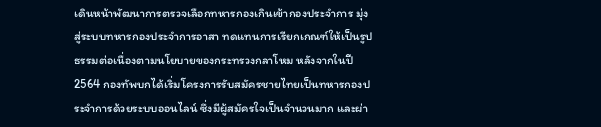เดินหน้าพัฒนาการตรวจเลือกทหารกองเกินเข้ากองประจำการ มุ่งสู่ระบบทหารกองประจำการอาสา ทดแทนการเรียกเกณฑ์ให้เป็นรูปธรรมต่อเนื่องตามนโยบายของกระทรวงกลาโหม หลังจากในปี 2564 กองทัพบกได้เริ่มโครงการรับสมัครชายไทยเป็นทหารกองประจำการด้วยระบบออนไลน์ ซึ่งมีผู้สมัครใจเป็นจำนวนมาก และผ่า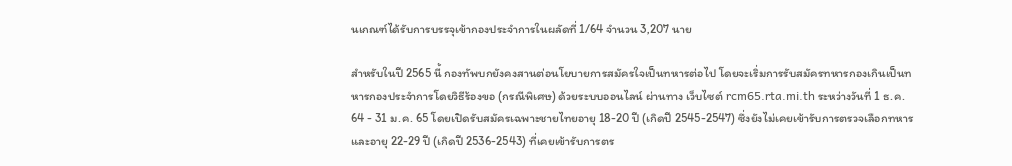นเกณฑ์ได้รับการบรรจุเข้ากองประจำการในผลัดที่ 1/64 จำนวน 3,207 นาย

สำหรับในปี 2565 นี้ กองทัพบกยังคงสานต่อนโยบายการสมัครใจเป็นทหารต่อไป โดยจะเริ่มการรับสมัครทหารกองเกินเป็นทหารกองประจำการโดยวิธีร้องขอ (กรณีพิเศษ) ด้วยระบบออนไลน์ ผ่านทาง เว็บไซต์ rcm65.rta.mi.th ระหว่างวันที่ 1 ธ.ค. 64 - 31 ม.ค. 65 โดยเปิดรับสมัครเฉพาะชายไทยอายุ 18-20 ปี (เกิดปี 2545-2547) ซึ่งยังไม่เคยเข้ารับการตรวจเลือกทหาร และอายุ 22-29 ปี (เกิดปี 2536-2543) ที่เคยเข้ารับการตร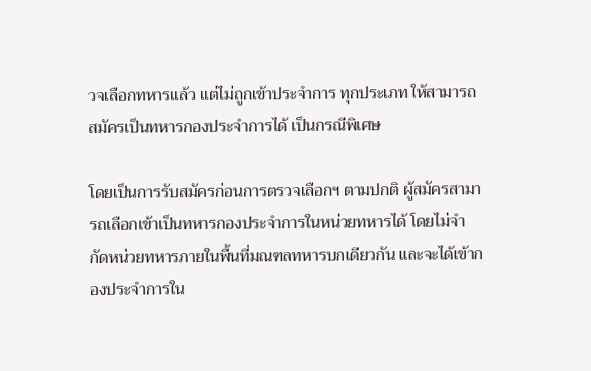วจเลือกทหารแล้ว แต่ไม่ถูกเข้าประจำการ ทุกประเภท ให้สามารถสมัครเป็นทหารกองประจำการได้ เป็นกรณีพิเศษ

โดยเป็นการรับสมัครก่อนการตรวจเลือกฯ ตามปกติ ผู้สมัครสามารถเลือกเข้าเป็นทหารกองประจำการในหน่วยทหารได้ โดยไม่จำกัดหน่วยทหารภายในพื้นที่มณฑลทหารบกเดียวกัน และจะได้เข้ากองประจำการใน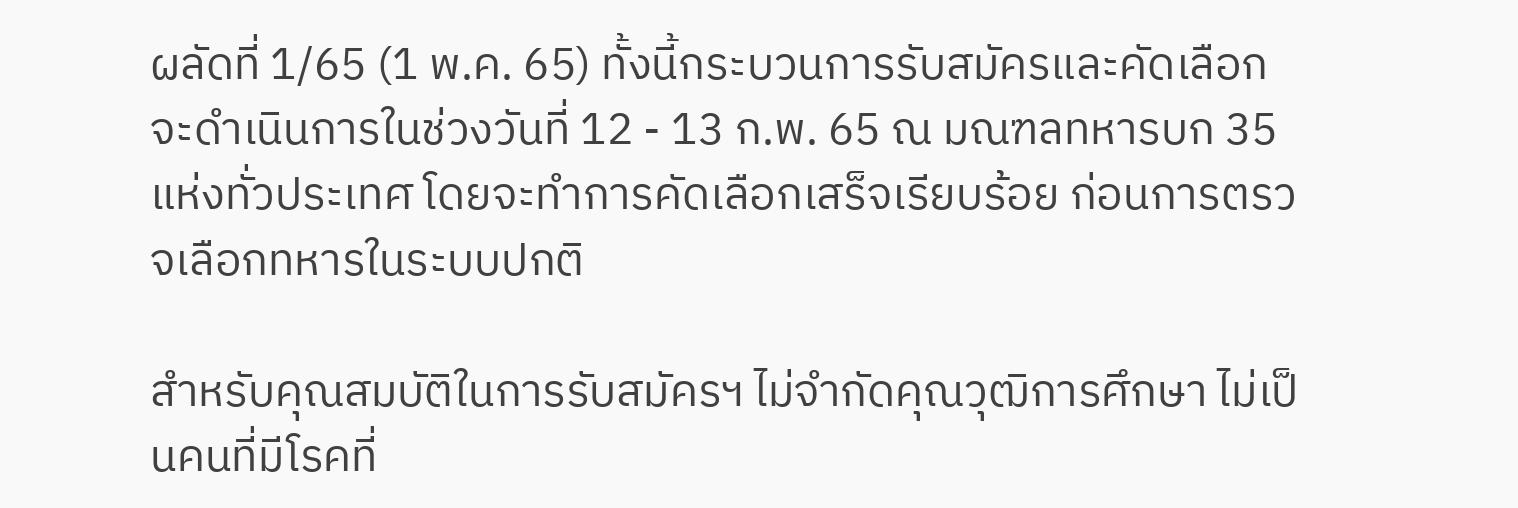ผลัดที่ 1/65 (1 พ.ค. 65) ทั้งนี้กระบวนการรับสมัครและคัดเลือกจะดำเนินการในช่วงวันที่ 12 - 13 ก.พ. 65 ณ มณฑลทหารบก 35 แห่งทั่วประเทศ โดยจะทำการคัดเลือกเสร็จเรียบร้อย ก่อนการตรวจเลือกทหารในระบบปกติ

สำหรับคุณสมบัติในการรับสมัครฯ ไม่จำกัดคุณวุฒิการศึกษา ไม่เป็นคนที่มีโรคที่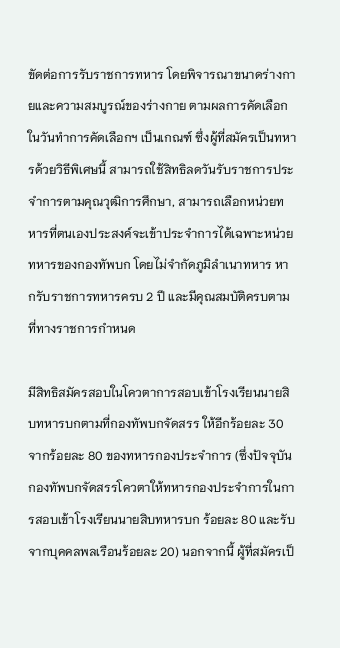ขัดต่อการรับราชการทหาร โดยพิจารณาขนาดร่างกายและความสมบูรณ์ของร่างกาย ตามผลการคัดเลือกในวันทำการคัดเลือกฯ เป็นเกณฑ์ ซึ่งผู้ที่สมัครเป็นทหารด้วยวิธีพิเศษนี้ สามารถใช้สิทธิลดวันรับราชการประจำการตามคุณวุฒิการศึกษา, สามารถเลือกหน่วยทหารที่ตนเองประสงค์จะเข้าประจำการได้เฉพาะหน่วยทหารของกองทัพบก โดยไม่จำกัดภูมิลำเนาทหาร หากรับราชการทหารครบ 2 ปี และมีคุณสมบัติครบตามที่ทางราชการกำหนด

มีสิทธิสมัครสอบในโควตาการสอบเข้าโรงเรียนนายสิบทหารบกตามที่กองทัพบกจัดสรร ให้อีกร้อยละ 30 จากร้อยละ 80 ของทหารกองประจำการ (ซึ่งปัจจุบันกองทัพบกจัดสรรโควตาให้ทหารกองประจำการในการสอบเข้าโรงเรียนนายสิบทหารบก ร้อยละ 80 และรับจากบุคคลพลเรือนร้อยละ 20) นอกจากนี้ ผู้ที่สมัครเป็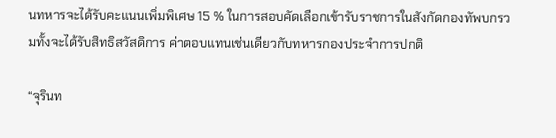นทหารจะได้รับคะแนนเพิ่มพิเศษ 15 % ในการสอบคัดเลือกเข้ารับราชการในสังกัดกองทัพบกรวมทั้งจะได้รับสิทธิสวัสดิการ ค่าตอบแทนเช่นเดียวกับทหารกองประจำการปกติ

“จุรินท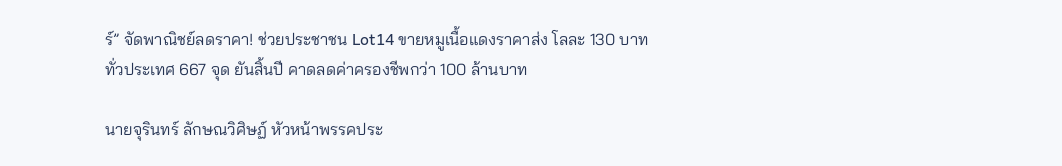ร์” จัดพาณิชย์ลดราคา! ช่วยประชาชน Lot14 ขายหมูเนื้อแดงราคาส่ง โลละ 130 บาท ทั่วประเทศ 667 จุด ยันสิ้นปี คาดลดค่าครองชีพกว่า 100 ล้านบาท

นายจุรินทร์ ลักษณวิศิษฏ์ หัวหน้าพรรคประ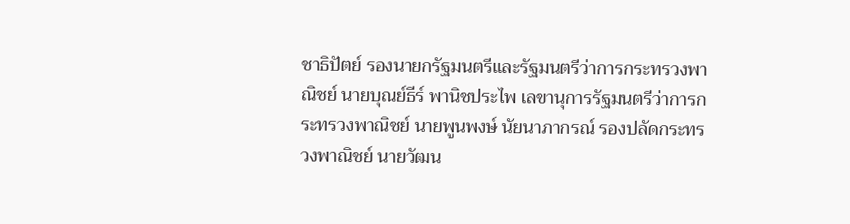ชาธิปัตย์ รองนายกรัฐมนตรีและรัฐมนตรีว่าการกระทรวงพาณิชย์ นายบุณย์ธีร์ พานิชประไพ เลขานุการรัฐมนตรีว่าการกระทรวงพาณิชย์ นายพูนพงษ์ นัยนาภากรณ์ รองปลัดกระทรวงพาณิชย์ นายวัฒน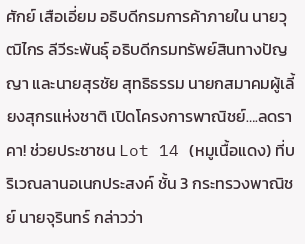ศักย์ เสือเอี่ยม อธิบดีกรมการค้าภายใน นายวุฒิไกร ลีวีระพันธุ์ อธิบดีกรมทรัพย์สินทางปัญญา และนายสุรชัย สุทธิธรรม นายกสมาคมผู้เลี้ยงสุกรแห่งชาติ เปิดโครงการพาณิชย์….ลดราคา! ช่วยประชาชน Lot 14 (หมูเนื้อแดง) ที่บริเวณลานอเนกประสงค์ ชั้น 3 กระทรวงพาณิชย์ นายจุรินทร์ กล่าวว่า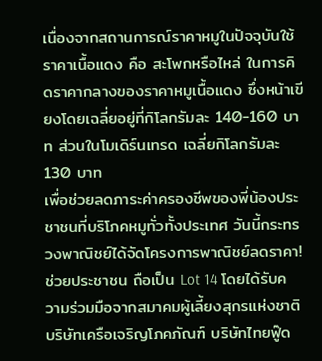เนื่องจากสถานการณ์ราคาหมูในปัจจุบันใช้ราคาเนื้อแดง คือ สะโพกหรือไหล่ ในการคิดราคากลางของราคาหมูเนื้อแดง ซึ่งหน้าเขียงโดยเฉลี่ยอยู่ที่กิโลกรัมละ 140-160 บาท ส่วนในโมเดิร์นเทรด เฉลี่ยกิโลกรัมละ 130 บาท
เพื่อช่วยลดภาระค่าครองชีพของพี่น้องประชาชนที่บริโภคหมูทั่วทั้งประเทศ วันนี้กระทรวงพาณิชย์ได้จัดโครงการพาณิชย์ลดราคา! ช่วยประชาชน ถือเป็น Lot 14 โดยได้รับความร่วมมือจากสมาคมผู้เลี้ยงสุกรแห่งชาติ บริษัทเครือเจริญโภคภัณฑ์ บริษัทไทยฟู๊ด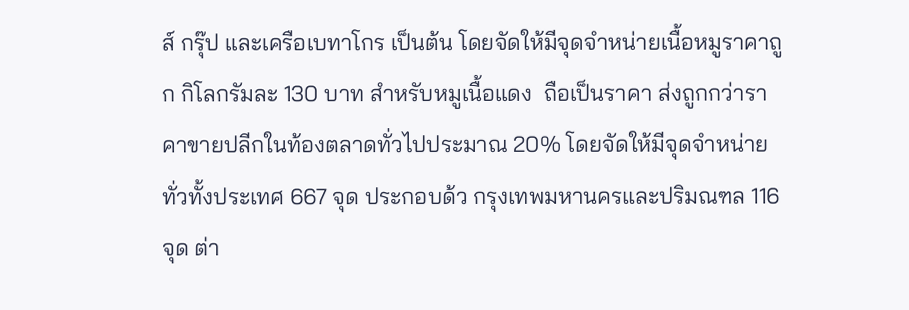ส์ กรุ๊ป และเครือเบทาโกร เป็นต้น โดยจัดให้มีจุดจำหน่ายเนื้อหมูราคาถูก กิโลกรัมละ 130 บาท สำหรับหมูเนื้อแดง  ถือเป็นราคา ส่งถูกกว่าราคาขายปลีกในท้องตลาดทั่วไปประมาณ 20% โดยจัดให้มีจุดจำหน่ายทั่วทั้งประเทศ 667 จุด ประกอบด้ว กรุงเทพมหานครและปริมณฑล 116 จุด ต่า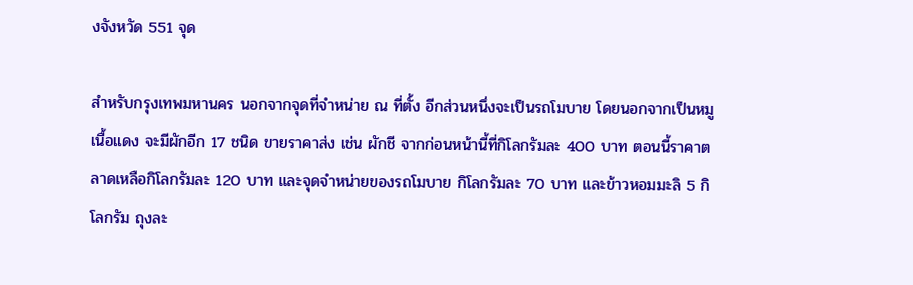งจังหวัด 551 จุด

สำหรับกรุงเทพมหานคร นอกจากจุดที่จำหน่าย ณ ที่ตั้ง อีกส่วนหนึ่งจะเป็นรถโมบาย โดยนอกจากเป็นหมูเนื้อแดง จะมีผักอีก 17 ชนิด ขายราคาส่ง เช่น ผักชี จากก่อนหน้านี้ที่กิโลกรัมละ 400 บาท ตอนนี้ราคาตลาดเหลือกิโลกรัมละ 120 บาท และจุดจำหน่ายของรถโมบาย กิโลกรัมละ 70 บาท และข้าวหอมมะลิ 5 กิโลกรัม ถุงละ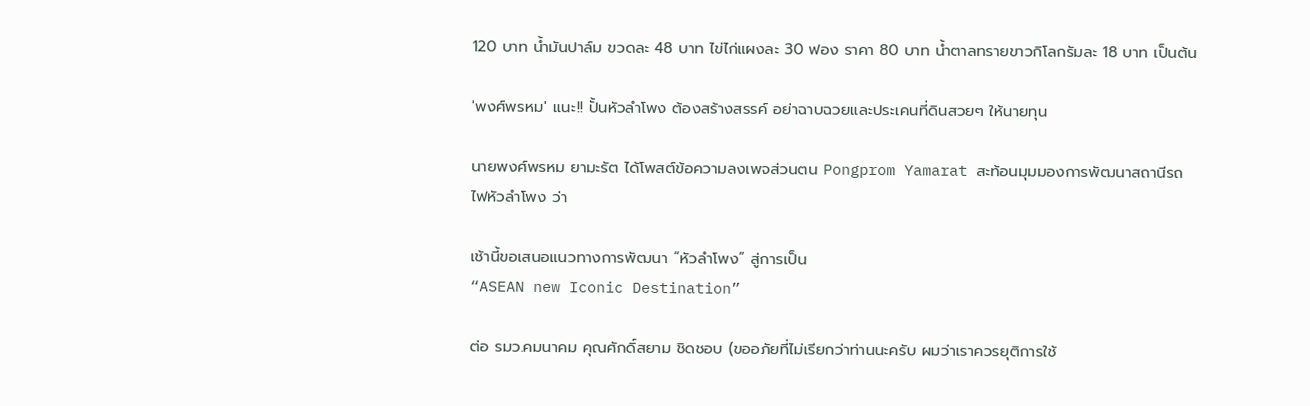120 บาท น้ำมันปาล์ม ขวดละ 48 บาท ไข่ไก่แผงละ 30 ฟอง ราคา 80 บาท น้ำตาลทรายขาวกิโลกรัมละ 18 บาท เป็นต้น

'พงศ์พรหม' แนะ!! ปั้นหัวลำโพง ต้องสร้างสรรค์ อย่าฉาบฉวยและประเคนที่ดินสวยๆ ให้นายทุน

นายพงศ์พรหม ยามะรัต ได้โพสต์ข้อความลงเพจส่วนตน Pongprom Yamarat สะท้อนมุมมองการพัฒนาสถานีรถไฟหัวลำโพง ว่า

เช้านี้ขอเสนอแนวทางการพัฒนา “หัวลำโพง” สู่การเป็น
“ASEAN new Iconic Destination”

ต่อ รมว.คมนาคม คุณศักดิ์สยาม ชิดชอบ (ขออภัยที่ไม่เรียกว่าท่านนะครับ ผมว่าเราควรยุติการใช้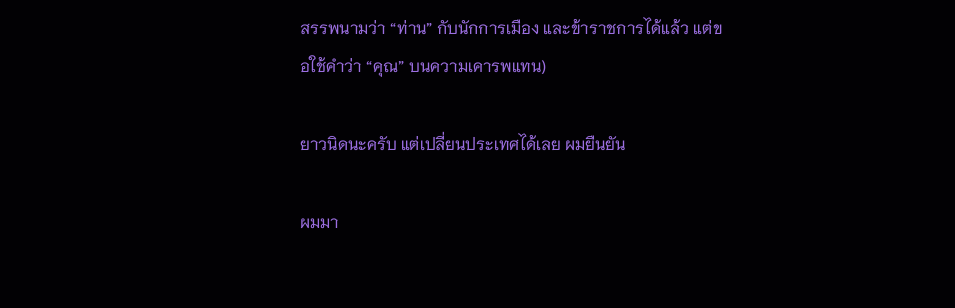สรรพนามว่า “ท่าน” กับนักการเมือง และข้าราชการได้แล้ว แต่ขอใช้คำว่า “คุณ” บนความเคารพแทน)

ยาวนิดนะครับ แต่เปลี่ยนประเทศได้เลย ผมยืนยัน

ผมมา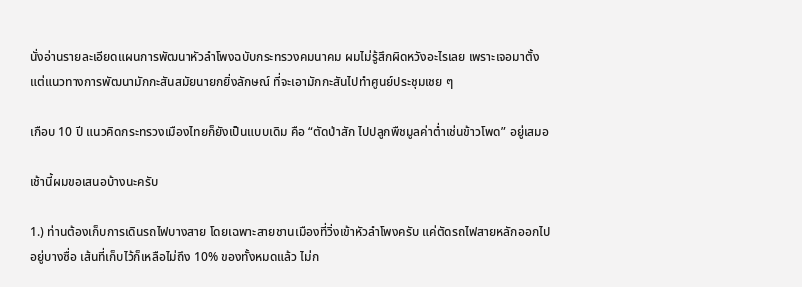นั่งอ่านรายละเอียดแผนการพัฒนาหัวลำโพงฉบับกระทรวงคมนาคม ผมไม่รู้สึกผิดหวังอะไรเลย เพราะเจอมาตั้งแต่แนวทางการพัฒนามักกะสันสมัยนายกยิ่งลักษณ์ ที่จะเอามักกะสันไปทำศูนย์ประชุมเชย ๆ

เกือบ 10 ปี แนวคิดกระทรวงเมืองไทยก็ยังเป็นแบบเดิม คือ “ตัดป่าสัก ไปปลูกพืชมูลค่าต่ำเช่นข้าวโพด” อยู่เสมอ

เช้านี้ผมขอเสนอบ้างนะครับ

1.) ท่านต้องเก็บการเดินรถไฟบางสาย โดยเฉพาะสายชานเมืองที่วิ่งเข้าหัวลำโพงครับ แค่ตัดรถไฟสายหลักออกไปอยู่บางซื่อ เส้นที่เก็บไว้ก็เหลือไม่ถึง 10% ของทั้งหมดแล้ว ไม่ก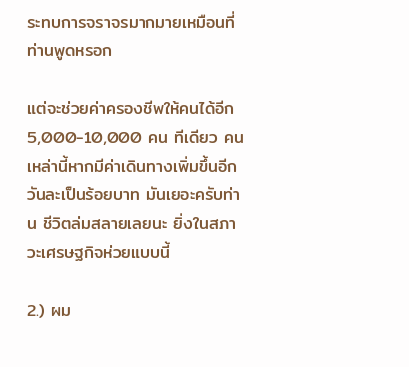ระทบการจราจรมากมายเหมือนที่ท่านพูดหรอก

แต่จะช่วยค่าครองชีพให้คนได้อีก 5,000-10,000 คน ทีเดียว คนเหล่านี้หากมีค่าเดินทางเพิ่มขึ้นอีกวันละเป็นร้อยบาท มันเยอะครับท่าน ชีวิตล่มสลายเลยนะ ยิ่งในสภาวะเศรษฐกิจห่วยแบบนี้

2.) ผม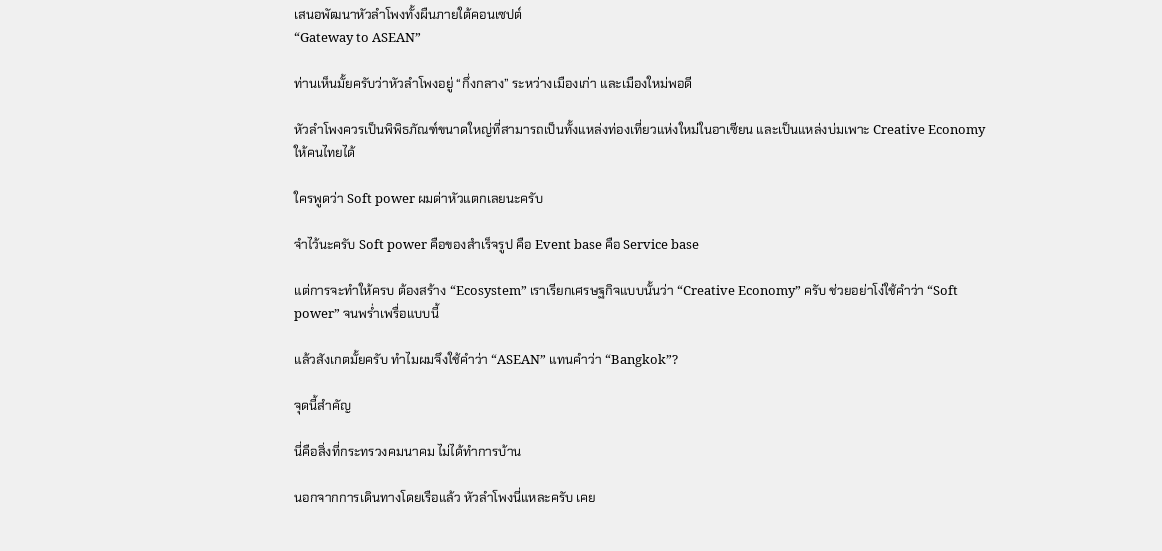เสนอพัฒนาหัวลำโพงทั้งผืนภายใต้คอนเซปต์
“Gateway to ASEAN”

ท่านเห็นมั้ยครับว่าหัวลำโพงอยู่ “กึ่งกลาง” ระหว่างเมืองเก่า และเมืองใหม่พอดี

หัวลำโพงควรเป็นพิพิธภัณฑ์ขนาดใหญ่ที่สามารถเป็นทั้งแหล่งท่องเที่ยวแห่งใหม่ในอาเซียน และเป็นแหล่งบ่มเพาะ Creative Economy ให้คนไทยได้

ใครพูดว่า Soft power ผมด่าหัวแตกเลยนะครับ

จำไว้นะครับ Soft power คือของสำเร็จรูป คือ Event base คือ Service base

แต่การจะทำให้ครบ ต้องสร้าง “Ecosystem” เราเรียกเศรษฐกิจแบบนั้นว่า “Creative Economy” ครับ ช่วยอย่าโง่ใช้คำว่า “Soft power” จนพร่ำเพรื่อแบบนี้

แล้วสังเกตมั้ยครับ ทำไมผมจึงใช้คำว่า “ASEAN” แทนคำว่า “Bangkok”?

จุดนี้สำคัญ

นี่คือสิ่งที่กระทรวงคมนาคม ไม่ได้ทำการบ้าน

นอกจากการเดินทางโดยเรือแล้ว หัวลำโพงนี่แหละครับ เคย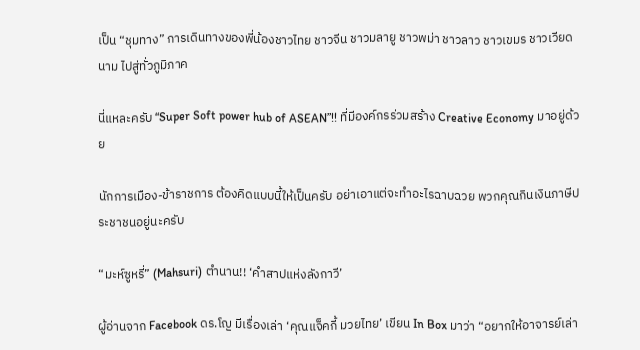เป็น “ชุมทาง” การเดินทางของพี่น้องชาวไทย ชาวจีน ชาวมลายู ชาวพม่า ชาวลาว ชาวเขมร ชาวเวียดนาม ไปสู่ทั่วภูมิภาค

นี่แหละครับ “Super Soft power hub of ASEAN”!! ที่มีองค์กรร่วมสร้าง Creative Economy มาอยู่ด้วย

นักการเมือง-ข้าราชการ ต้องคิดแบบนี้ให้เป็นครับ อย่าเอาแต่จะทำอะไรฉาบฉวย พวกคุณกินเงินภาษีประชาชนอยู่นะครับ

“มะห์ซูหรี่” (Mahsuri) ตำนาน!! ‘คำสาปแห่งลังกาวี’

ผู้อ่านจาก Facebook ดร.โญ มีเรื่องเล่า ‘คุณแจ็คกี้ มวยไทย’ เขียน In Box มาว่า “อยากให้อาจารย์เล่า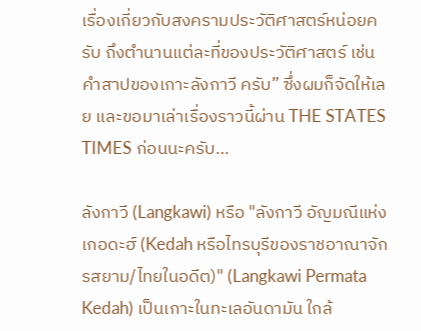เรื่องเกี่ยวกับสงครามประวัติศาสตร์หน่อยครับ ถึงตำนานแต่ละที่ของประวัติศาสตร์ เช่น คำสาปของเกาะลังกาวี ครับ” ซึ่งผมก็จัดให้เลย และขอมาเล่าเรื่องราวนี้ผ่าน THE STATES TIMES ก่อนนะครับ…

ลังกาวี (Langkawi) หรือ "ลังกาวี อัญมณีแห่งเกอดะฮ์ (Kedah หรือไทรบุรีของราชอาณาจักรสยาม/ไทยในอดีต)" (Langkawi Permata Kedah) เป็นเกาะในทะเลอันดามัน ใกล้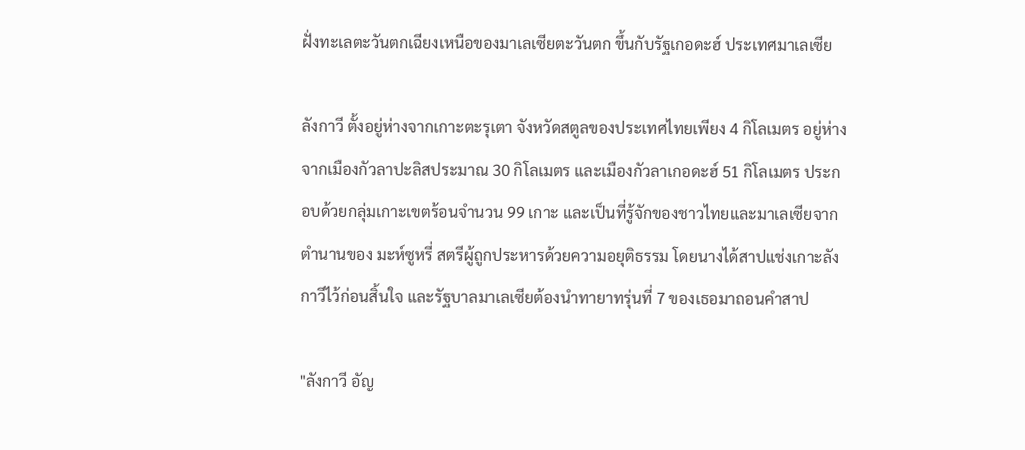ฝั่งทะเลตะวันตกเฉียงเหนือของมาเลเซียตะวันตก ขึ้นกับรัฐเกอดะฮ์ ประเทศมาเลเซีย

ลังกาวี ตั้งอยู่ห่างจากเกาะตะรุเตา จังหวัดสตูลของประเทศไทยเพียง 4 กิโลเมตร อยู่ห่างจากเมืองกัวลาปะลิสประมาณ 30 กิโลเมตร และเมืองกัวลาเกอดะฮ์ 51 กิโลเมตร ประกอบด้วยกลุ่มเกาะเขตร้อนจำนวน 99 เกาะ และเป็นที่รู้จักของชาวไทยและมาเลเซียจากตำนานของ มะห์ซูหรี่ สตรีผู้ถูกประหารด้วยความอยุติธรรม โดยนางได้สาปแช่งเกาะลังกาวีไว้ก่อนสิ้นใจ และรัฐบาลมาเลเซียต้องนำทายาทรุ่นที่ 7 ของเธอมาถอนคำสาป

"ลังกาวี อัญ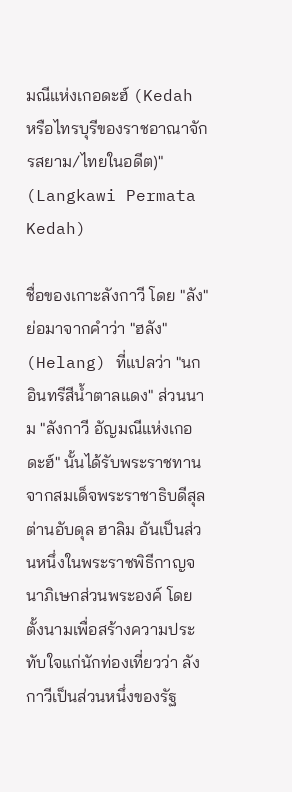มณีแห่งเกอดะฮ์ (Kedah หรือไทรบุรีของราชอาณาจักรสยาม/ไทยในอดีต)" (Langkawi Permata Kedah)

ชื่อของเกาะลังกาวี โดย "ลัง" ย่อมาจากคำว่า "ฮลัง" (Helang) ที่แปลว่า "นกอินทรีสีน้ำตาลแดง" ส่วนนาม "ลังกาวี อัญมณีแห่งเกอดะฮ์" นั้นได้รับพระราชทานจากสมเด็จพระราชาธิบดีสุลต่านอับดุล ฮาลิม อันเป็นส่วนหนึ่งในพระราชพิธีกาญจนาภิเษกส่วนพระองค์ โดยตั้งนามเพื่อสร้างความประทับใจแก่นักท่องเที่ยวว่า ลังกาวีเป็นส่วนหนึ่งของรัฐ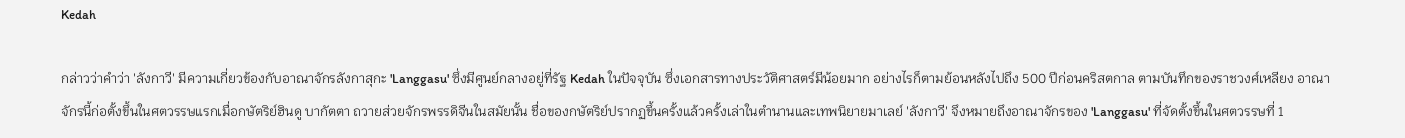Kedah

กล่าวว่าคำว่า 'ลังกาวี' มีความเกี่ยวข้องกับอาณาจักรลังกาสุกะ 'Langgasu' ซึ่งมีศูนย์กลางอยู่ที่รัฐ Kedah ในปัจจุบัน ซึ่งเอกสารทางประวัติศาสตร์มีน้อยมาก อย่างไรก็ตามย้อนหลังไปถึง 500 ปีก่อนคริสตกาล ตามบันทึกของราชวงศ์เหลียง อาณาจักรนี้ก่อตั้งขึ้นในศตวรรษแรกเมื่อกษัตริย์ฮินดู บากัตตา ถวายส่วยจักรพรรดิจีนในสมัยนั้น ชื่อของกษัตริย์ปรากฏขึ้นครั้งแล้วครั้งเล่าในตำนานและเทพนิยายมาเลย์ 'ลังกาวี' จึงหมายถึงอาณาจักรของ 'Langgasu' ที่จัดตั้งขึ้นในศตวรรษที่ 1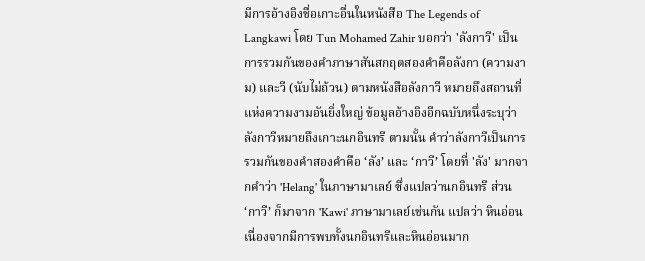มีการอ้างอิงชื่อเกาะอื่นในหนังสือ The Legends of Langkawi โดย Tun Mohamed Zahir บอกว่า 'ลังกาวี' เป็นการรวมกันของคำภาษาสันสกฤตสองคำคือลังกา (ความงาม) และวี (นับไม่ถ้วน) ตามหนังสือลังกาวี หมายถึงสถานที่แห่งความงามอันยิ่งใหญ่ ข้อมูลอ้างอิงอีกฉบับหนึ่งระบุว่า ลังกาวีหมายถึงเกาะนกอินทรี ตามนั้น คำว่าลังกาวีเป็นการรวมกันของคำสองคำคือ ‘ลัง’ และ ‘กาวี’ โดยที่ 'ลัง' มากจากคำว่า 'Helang' ในภาษามาเลย์ ซึ่งแปลว่านกอินทรี ส่วน ‘กาวี’ ก็มาจาก 'Kawi' ภาษามาเลย์เช่นกัน แปลว่า หินอ่อน เนื่องจากมีการพบทั้งนกอินทรีและหินอ่อนมาก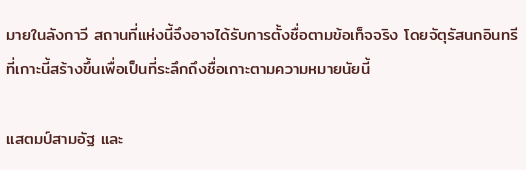มายในลังกาวี สถานที่แห่งนี้จึงอาจได้รับการตั้งชื่อตามข้อเท็จจริง โดยจัตุรัสนกอินทรีที่เกาะนี้สร้างขึ้นเพื่อเป็นที่ระลึกถึงชื่อเกาะตามความหมายนัยนี้

แสตมป์สามอัฐ และ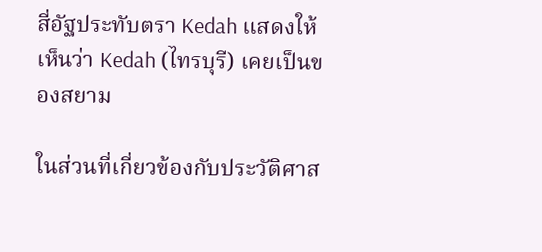สี่อัฐประทับตรา Kedah แสดงให้เห็นว่า Kedah (ไทรบุรี) เคยเป็นของสยาม

ในส่วนที่เกี่ยวข้องกับประวัติศาส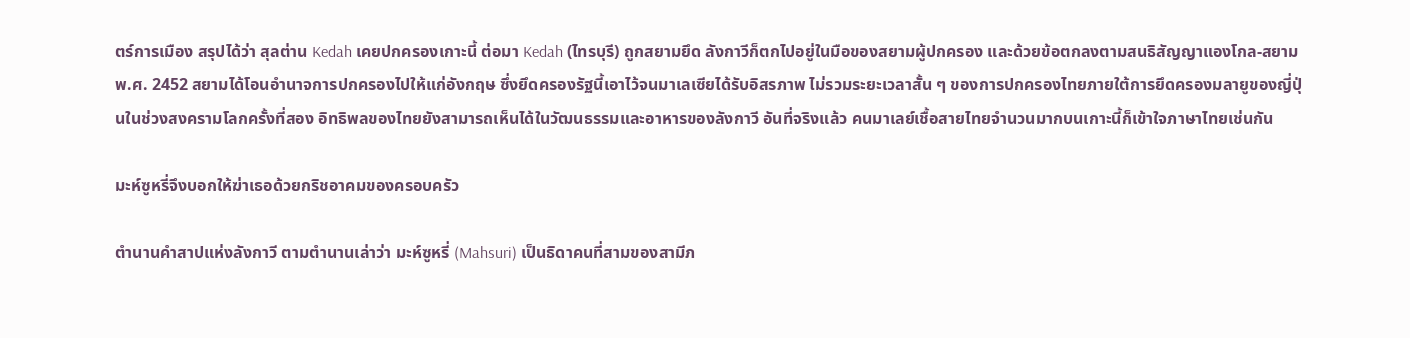ตร์การเมือง สรุปได้ว่า สุลต่าน Kedah เคยปกครองเกาะนี้ ต่อมา Kedah (ไทรบุรี) ถูกสยามยึด ลังกาวีก็ตกไปอยู่ในมือของสยามผู้ปกครอง และด้วยข้อตกลงตามสนธิสัญญาแองโกล-สยาม พ.ศ. 2452 สยามได้โอนอำนาจการปกครองไปให้แก่อังกฤษ ซึ่งยึดครองรัฐนี้เอาไว้จนมาเลเซียได้รับอิสรภาพ ไม่รวมระยะเวลาสั้น ๆ ของการปกครองไทยภายใต้การยึดครองมลายูของญี่ปุ่นในช่วงสงครามโลกครั้งที่สอง อิทธิพลของไทยยังสามารถเห็นได้ในวัฒนธรรมและอาหารของลังกาวี อันที่จริงแล้ว คนมาเลย์เชื้อสายไทยจำนวนมากบนเกาะนี้ก็เข้าใจภาษาไทยเช่นกัน

มะห์ซูหรี่จึงบอกให้ฆ่าเธอด้วยกริชอาคมของครอบครัว

ตำนานคำสาปแห่งลังกาวี ตามตำนานเล่าว่า มะห์ซูหรี่ (Mahsuri) เป็นธิดาคนที่สามของสามีภ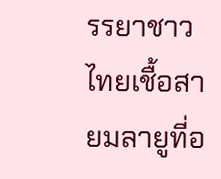รรยาชาวไทยเชื้อสายมลายูที่อ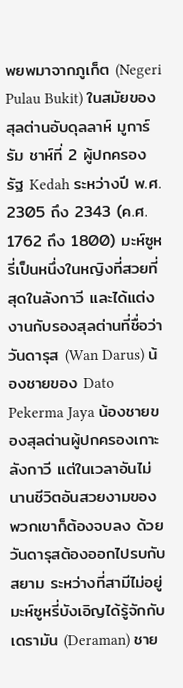พยพมาจากภูเก็ต (Negeri Pulau Bukit) ในสมัยของสุลต่านอับดุลลาห์ มูการ์รัม ชาห์ที่ 2 ผู้ปกครองรัฐ Kedah ระหว่างปี พ.ศ. 2305 ถึง 2343 (ค.ศ. 1762 ถึง 1800) มะห์ซูหรี่เป็นหนึ่งในหญิงที่สวยที่สุดในลังกาวี และได้แต่งงานกับรองสุลต่านที่ชื่อว่า วันดารุส (Wan Darus) น้องชายของ Dato Pekerma Jaya น้องชายของสุลต่านผู้ปกครองเกาะลังกาวี แต่ในเวลาอันไม่นานชีวิตอันสวยงามของพวกเขาก็ต้องจบลง ด้วยวันดารุสต้องออกไปรบกับสยาม ระหว่างที่สามีไม่อยู่ มะห์ซูหรี่บังเอิญได้รู้จักกับเดรามัน (Deraman) ชาย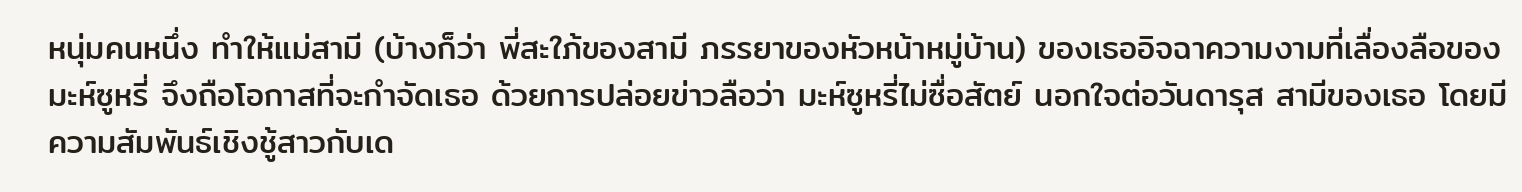หนุ่มคนหนึ่ง ทำให้แม่สามี (บ้างก็ว่า พี่สะใภ้ของสามี ภรรยาของหัวหน้าหมู่บ้าน) ของเธออิจฉาความงามที่เลื่องลือของมะห์ซูหรี่ จึงถือโอกาสที่จะกำจัดเธอ ด้วยการปล่อยข่าวลือว่า มะห์ซูหรี่ไม่ซื่อสัตย์ นอกใจต่อวันดารุส สามีของเธอ โดยมีความสัมพันธ์เชิงชู้สาวกับเด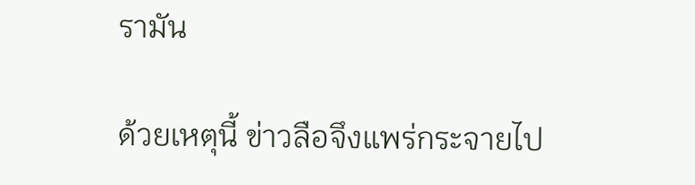รามัน

ด้วยเหตุนี้ ข่าวลือจึงแพร่กระจายไป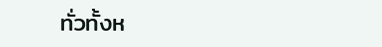ทั่วทั้งห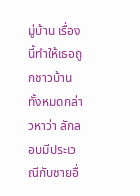มู่บ้าน เรื่องนี้ทำให้เธอถูกชาวบ้านทั้งหมดกล่าวหาว่า ลักลอบมีประเวณีกับชายอื่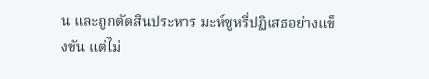น และถูกตัดสินประหาร มะห์ซูหรี่ปฏิเสธอย่างแข็งขัน แต่ไม่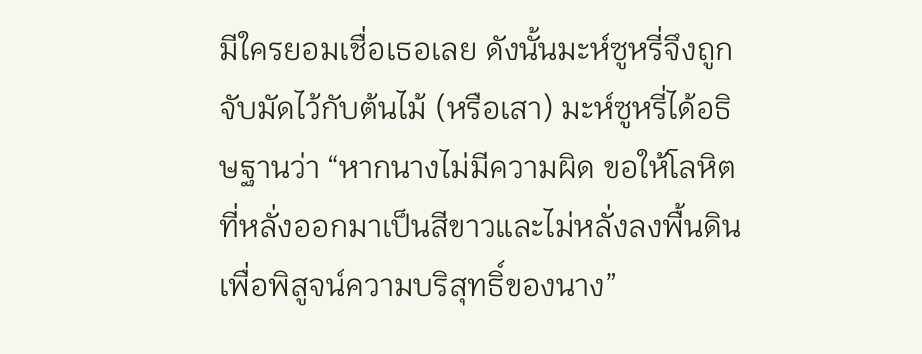มีใครยอมเชื่อเธอเลย ดังนั้นมะห์ซูหรี่จึงถูกจับมัดไว้กับต้นไม้ (หรือเสา) มะห์ซูหรี่ได้อธิษฐานว่า “หากนางไม่มีความผิด ขอให้โลหิตที่หลั่งออกมาเป็นสีขาวและไม่หลั่งลงพื้นดิน เพื่อพิสูจน์ความบริสุทธิ์ของนาง”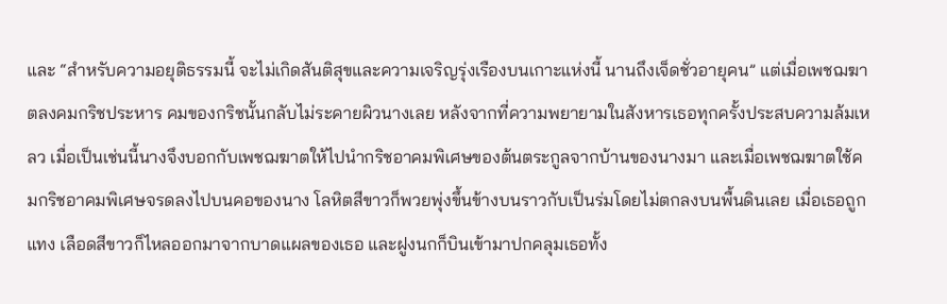และ “สำหรับความอยุติธรรมนี้ จะไม่เกิดสันติสุขและความเจริญรุ่งเรืองบนเกาะแห่งนี้ นานถึงเจ็ดชั่วอายุคน” แต่เมื่อเพชฌฆาตลงคมกริชประหาร คมของกริชนั้นกลับไม่ระคายผิวนางเลย หลังจากที่ความพยายามในสังหารเธอทุกครั้งประสบความล้มเหลว เมื่อเป็นเช่นนี้นางจึงบอกกับเพชฌฆาตให้ไปนำกริชอาคมพิเศษของต้นตระกูลจากบ้านของนางมา และเมื่อเพชฌฆาตใช้คมกริชอาคมพิเศษจรดลงไปบนคอของนาง โลหิตสีขาวก็พวยพุ่งขึ้นข้างบนราวกับเป็นร่มโดยไม่ตกลงบนพื้นดินเลย เมื่อเธอถูกแทง เลือดสีขาวก็ไหลออกมาจากบาดแผลของเธอ และฝูงนกก็บินเข้ามาปกคลุมเธอทั้ง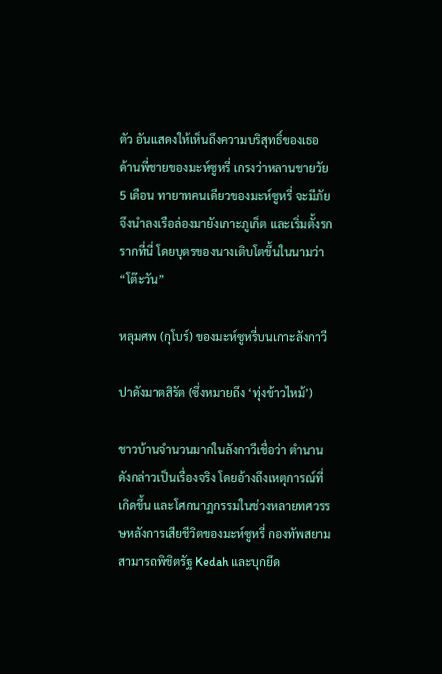ตัว อันแสดงให้เห็นถึงความบริสุทธิ์ของเธอ ด้านพี่ชายของมะห์ซูหรี่ เกรงว่าหลานชายวัย 5 เดือน ทายาทคนเดียวของมะห์ซูหรี่ จะมีภัย จึงนำลงเรือล่องมายังเกาะภูเก็ต และเริ่มตั้งรกรากที่นี่ โดยบุตรของนางเติบโตขึ้นในนามว่า “โต๊ะวัน”

หลุมศพ (กุโบร์) ของมะห์ซูหรี่บนเกาะลังกาวี

ปาดังมาตสิรัต (ซึ่งหมายถึง ‘ทุ่งข้าวไหม้’)

ชาวบ้านจำนวนมากในลังกาวีเชื่อว่า ตำนานดังกล่าวเป็นเรื่องจริง โดยอ้างถึงเหตุการณ์ที่เกิดขึ้น และโศกนาฏกรรมในช่วงหลายทศวรรษหลังการเสียชีวิตของมะห์ซูหรี่ กองทัพสยามสามารถพิชิตรัฐ Kedah และบุกยึด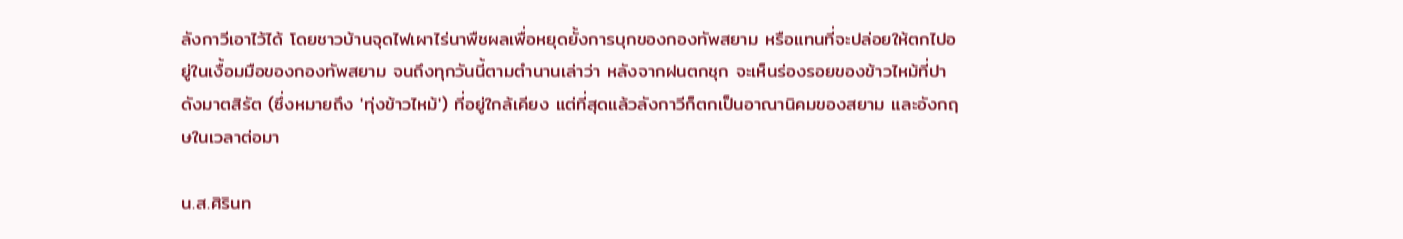ลังกาวีเอาไว้ได้ โดยชาวบ้านจุดไฟเผาไร่นาพืชผลเพื่อหยุดยั้งการบุกของกองทัพสยาม หรือแทนที่จะปล่อยให้ตกไปอยู่ในเงื้อมมือของกองทัพสยาม จนถึงทุกวันนี้ตามตำนานเล่าว่า หลังจากฝนตกชุก จะเห็นร่องรอยของข้าวไหม้ที่ปาดังมาตสิรัต (ซึ่งหมายถึง 'ทุ่งข้าวไหม้') ที่อยู่ใกล้เคียง แต่ที่สุดแล้วลังกาวีก็ตกเป็นอาณานิคมของสยาม และอังกฤษในเวลาต่อมา

น.ส.ศิรินท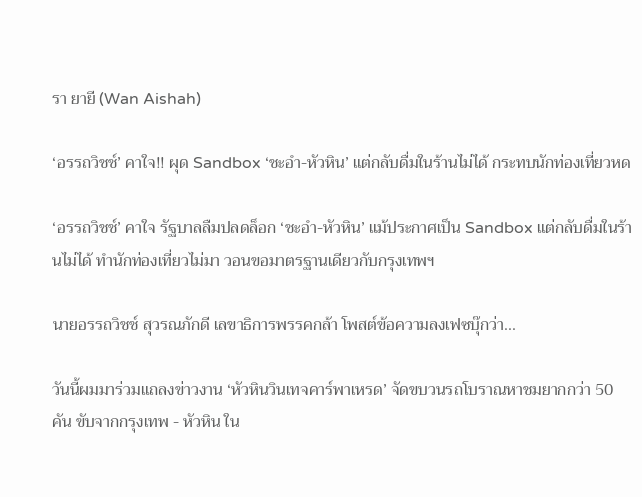รา ยายี (Wan Aishah)

‘อรรถวิชช์’ คาใจ!! ผุด Sandbox ‘ชะอำ-หัวหิน’ แต่กลับดื่มในร้านไม่ได้ กระทบนักท่องเที่ยวหด

‘อรรถวิชช์’ คาใจ รัฐบาลลืมปลดล็อก ‘ชะอำ-หัวหิน’ แม้ประกาศเป็น Sandbox แต่กลับดื่มในร้านไม่ได้ ทำนักท่องเที่ยวไม่มา วอนขอมาตรฐานเดียวกับกรุงเทพฯ

นายอรรถวิชช์ สุวรณภักดี เลขาธิการพรรคกล้า โพสต์ข้อความลงเฟซบุ๊กว่า...

วันนี้ผมมาร่วมแถลงข่าวงาน ‘หัวหินวินเทจคาร์พาเหรด’ จัดขบวนรถโบราณหาชมยากกว่า 50 คัน ขับจากกรุงเทพ - หัวหิน ใน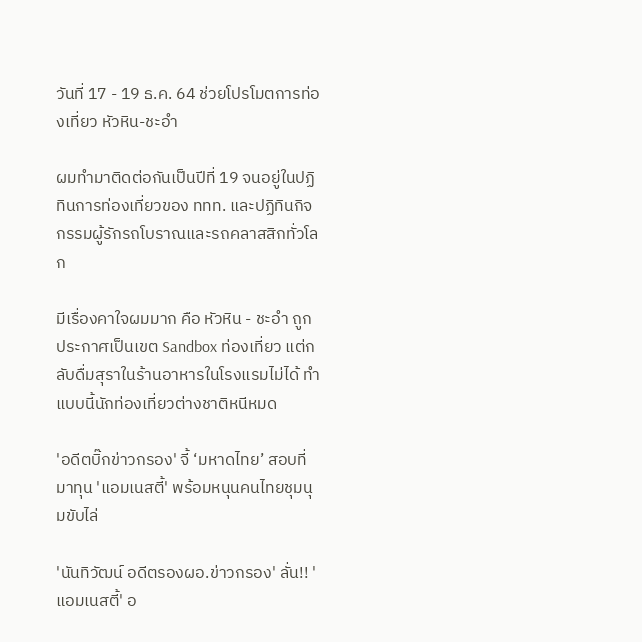วันที่ 17 - 19 ธ.ค. 64 ช่วยโปรโมตการท่องเที่ยว หัวหิน-ชะอำ

ผมทำมาติดต่อกันเป็นปีที่ 19 จนอยู่ในปฏิทินการท่องเที่ยวของ ททท. และปฏิทินกิจกรรมผู้รักรถโบราณและรถคลาสสิกทั่วโลก

มีเรื่องคาใจผมมาก คือ หัวหิน - ชะอำ ถูกประกาศเป็นเขต Sandbox ท่องเที่ยว แต่กลับดื่มสุราในร้านอาหารในโรงแรมไม่ได้ ทำแบบนี้นักท่องเที่ยวต่างชาติหนีหมด

'อดีตบิ๊กข่าวกรอง' จี้ ‘มหาดไทย’ สอบที่มาทุน 'แอมเนสตี้' พร้อมหนุนคนไทยชุมนุมขับไล่

'นันทิวัฒน์ อดีตรองผอ.ข่าวกรอง' ลั่น!! 'แอมเนสตี้' อ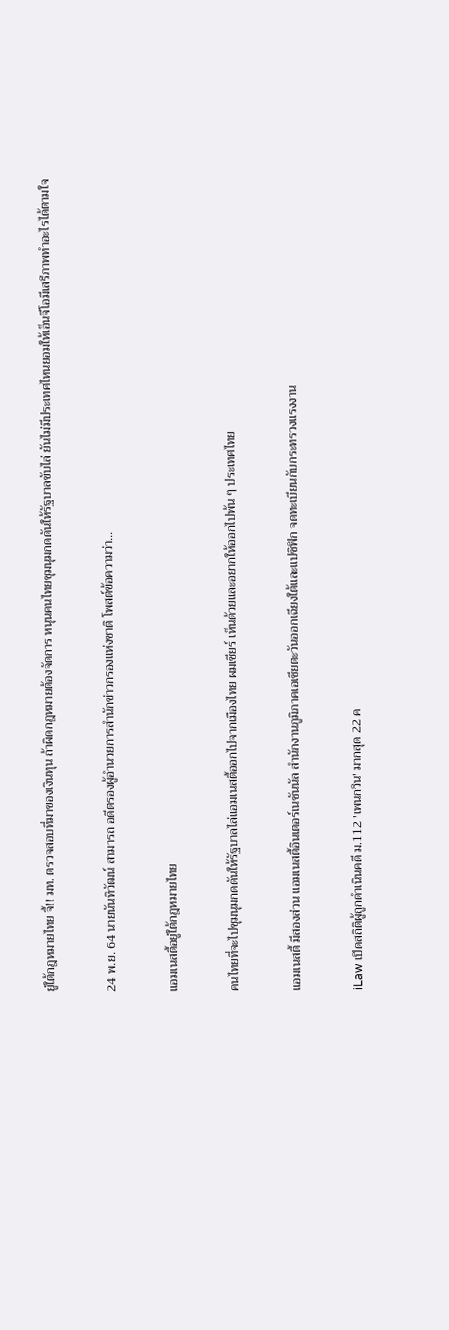ยู่ใต้กฎหมายไทย จี้!! มท. ตรวจสอบที่มาของเงินทุน ถ้าผิดกฎหมายต้องจัดการ หนุนคนไทยชุมนุมกดดันให้รัฐบาลขับไล่ ยันไม่มีประเทศไหนยอมให้เอ็นจีโอมีเสรีภาพทำอะไรได้ตามใจ

24 พ.ย. 64 นายนันทิวัฒน์ สามารถ อดีตรองผู้อำนวยการสำนักข่าวกรองแห่งชาติ โพสต์ข้อความว่า…

แอมเนสตี้อยู่ใต้กฎหมายไทย

คนไทยที่จะไปชุมนุมกดดันให้รัฐบาลไล่แอมเนสตี้ออกไปจากเมืองไทย ผมเชียร์ เห็นด้วยและอยากให้ออกไปพ้น ๆ ประเทศไทย

แอมเนสตี้ มีสองส่วน แอมเนสตี้อินเตอร์เนชันนัล สำนักงานภูมิภาคเอเชียตะวันออกเฉียงใต้และแปซิฟิก จดทะเบียนกับกระทรวงแรงงาน

iLaw เปิดสถิติผู้ถูกดำเนินคดี ม.112 'เพนกวิน' มากสุด 22 ค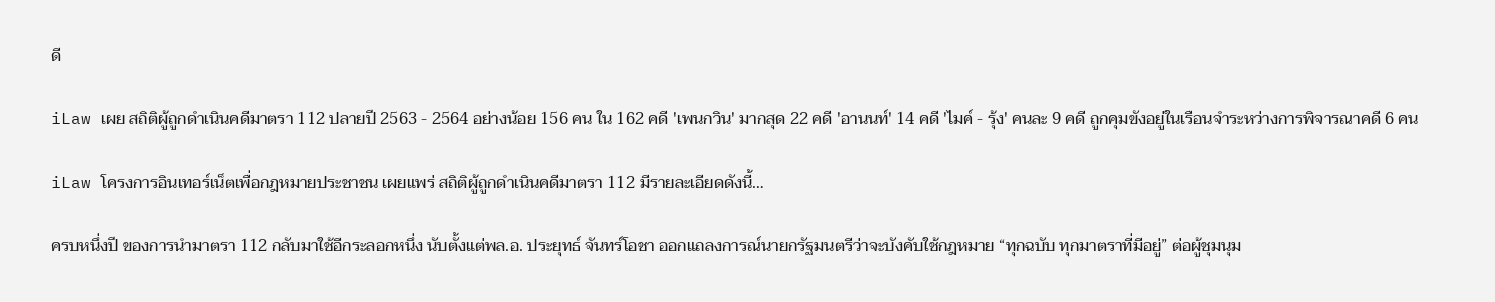ดี

iLaw เผย สถิติผู้ถูกดำเนินคดีมาตรา 112 ปลายปี 2563 - 2564 อย่างน้อย 156 คน ใน 162 คดี 'เพนกวิน' มากสุด 22 คดี 'อานนท์' 14 คดี 'ไมค์ - รุ้ง' คนละ 9 คดี ถูกคุมขังอยู่ในเรือนจำระหว่างการพิจารณาคดี 6 คน

iLaw โครงการอินเทอร์เน็ตเพื่อกฎหมายประชาชน เผยแพร่ สถิติผู้ถูกดำเนินคดีมาตรา 112 มีรายละเอียดดังนี้…

ครบหนึ่งปี ของการนำมาตรา 112 กลับมาใช้อีกระลอกหนึ่ง นับตั้งแต่พล.อ. ประยุทธ์ จันทร์โอชา ออกแถลงการณ์นายกรัฐมนตรีว่าจะบังคับใช้กฎหมาย “ทุกฉบับ ทุกมาตราที่มีอยู่” ต่อผู้ชุมนุม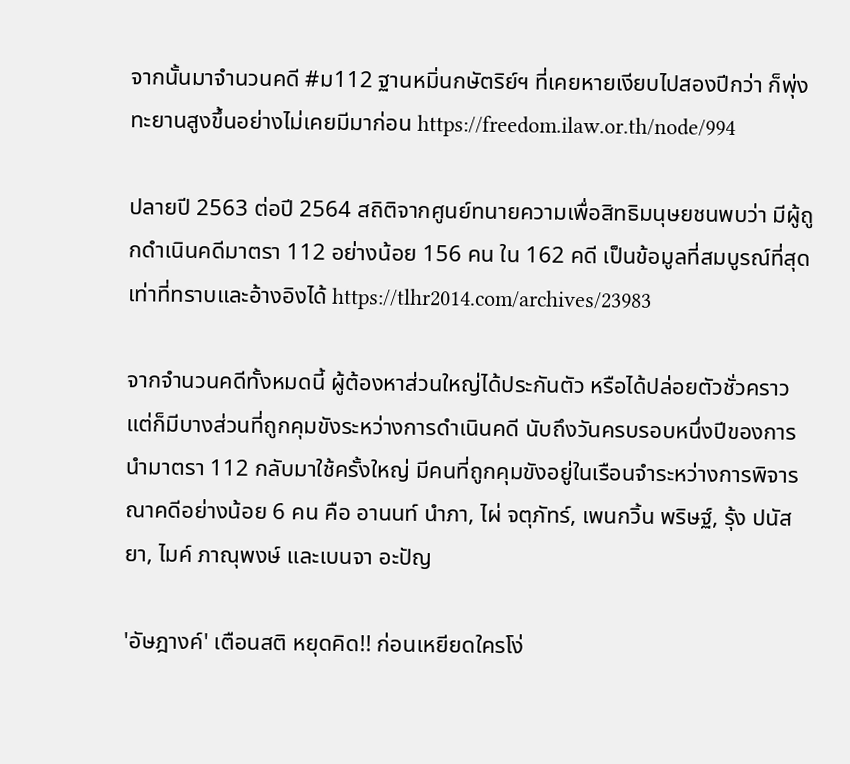จากนั้นมาจำนวนคดี #ม112 ฐานหมิ่นกษัตริย์ฯ ที่เคยหายเงียบไปสองปีกว่า ก็พุ่งทะยานสูงขึ้นอย่างไม่เคยมีมาก่อน https://freedom.ilaw.or.th/node/994

ปลายปี 2563 ต่อปี 2564 สถิติจากศูนย์ทนายความเพื่อสิทธิมนุษยชนพบว่า มีผู้ถูกดำเนินคดีมาตรา 112 อย่างน้อย 156 คน ใน 162 คดี เป็นข้อมูลที่สมบูรณ์ที่สุดเท่าที่ทราบและอ้างอิงได้ https://tlhr2014.com/archives/23983

จากจำนวนคดีทั้งหมดนี้ ผู้ต้องหาส่วนใหญ่ได้ประกันตัว หรือได้ปล่อยตัวชั่วคราว แต่ก็มีบางส่วนที่ถูกคุมขังระหว่างการดำเนินคดี นับถึงวันครบรอบหนึ่งปีของการนำมาตรา 112 กลับมาใช้ครั้งใหญ่ มีคนที่ถูกคุมขังอยู่ในเรือนจำระหว่างการพิจารณาคดีอย่างน้อย 6 คน คือ อานนท์ นำภา, ไผ่ จตุภัทร์, เพนกวิ้น พริษฐ์, รุ้ง ปนัสยา, ไมค์ ภาณุพงษ์ และเบนจา อะปัญ

'อัษฎางค์' เตือนสติ หยุดคิด!! ก่อนเหยียดใครโง่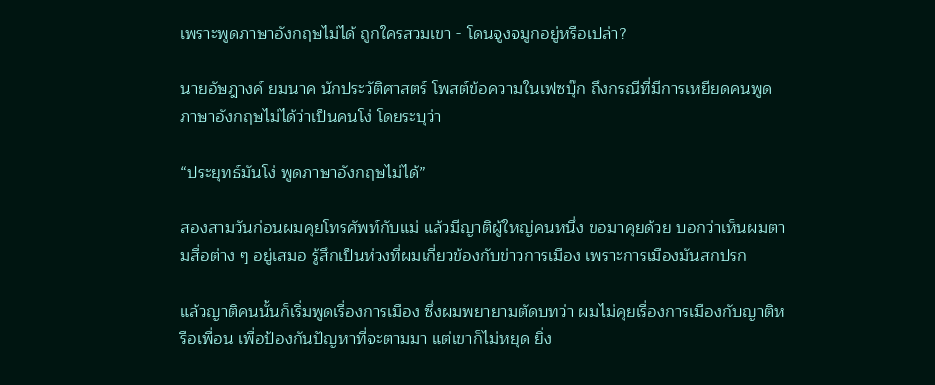เพราะพูดภาษาอังกฤษไม่ได้ ถูกใครสวมเขา - โดนจูงจมูกอยู่หรือเปล่า?

นายอัษฎางค์ ยมนาค นักประวัติศาสตร์ โพสต์ข้อความในเฟซบุ๊ก ถึงกรณีที่มีการเหยียดคนพูดภาษาอังกฤษไม่ได้ว่าเป็นคนโง่ โดยระบุว่า

“ประยุทธ์มันโง่ พูดภาษาอังกฤษไม่ได้”

สองสามวันก่อนผมคุยโทรศัพท์กับแม่ แล้วมีญาติผู้ใหญ่คนหนึ่ง ขอมาคุยด้วย บอกว่าเห็นผมตามสื่อต่าง ๆ อยู่เสมอ รู้สึกเป็นห่วงที่ผมเกี่ยวข้องกับข่าวการเมือง เพราะการเมืองมันสกปรก

แล้วญาติคนนั้นก็เริ่มพูดเรื่องการเมือง ซึ่งผมพยายามตัดบทว่า ผมไม่คุยเรื่องการเมืองกับญาติหรือเพื่อน เพื่อป้องกันปัญหาที่จะตามมา แต่เขาก็ไม่หยุด ยิ่ง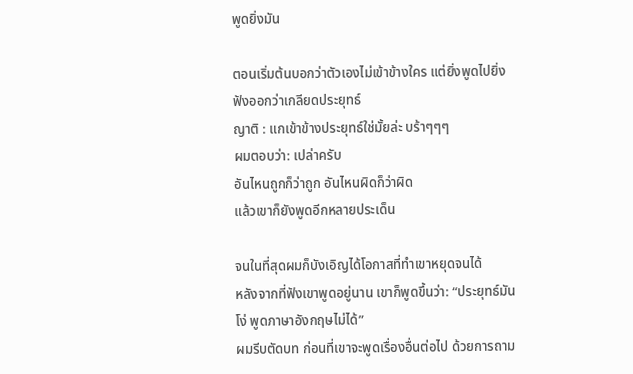พูดยิ่งมัน

ตอนเริ่มต้นบอกว่าตัวเองไม่เข้าข้างใคร แต่ยิ่งพูดไปยิ่งฟังออกว่าเกลียดประยุทธ์
ญาติ : แกเข้าข้างประยุทธ์ใช่มั้ยล่ะ บร้าๆๆๆ
ผมตอบว่า: เปล่าครับ
อันไหนถูกก็ว่าถูก อันไหนผิดก็ว่าผิด
แล้วเขาก็ยังพูดอีกหลายประเด็น

จนในที่สุดผมก็บังเอิญได้โอกาสที่ทำเขาหยุดจนได้
หลังจากที่ฟังเขาพูดอยู่นาน เขาก็พูดขึ้นว่า: “ประยุทธ์มันโง่ พูดภาษาอังกฤษไม่ได้”
ผมรีบตัดบท ก่อนที่เขาจะพูดเรื่องอื่นต่อไป ด้วยการถาม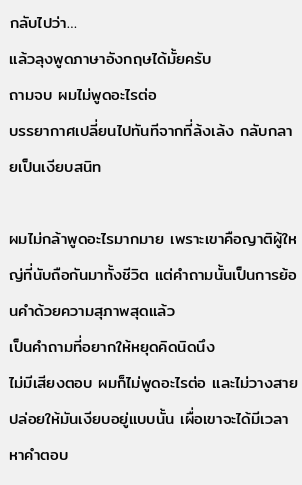กลับไปว่า…
แล้วลุงพูดภาษาอังกฤษได้มั้ยครับ
ถามจบ ผมไม่พูดอะไรต่อ
บรรยากาศเปลี่ยนไปทันทีจากที่ล้งเล้ง กลับกลายเป็นเงียบสนิท

ผมไม่กล้าพูดอะไรมากมาย เพราะเขาคือญาติผู้ใหญ่ที่นับถือกันมาทั้งชีวิต แต่คำถามนั้นเป็นการย้อนคำด้วยความสุภาพสุดแล้ว
เป็นคำถามที่อยากให้หยุดคิดนิดนึง
ไม่มีเสียงตอบ ผมก็ไม่พูดอะไรต่อ และไม่วางสาย
ปล่อยให้มันเงียบอยู่แบบนั้น เผื่อเขาจะได้มีเวลาหาคำตอบ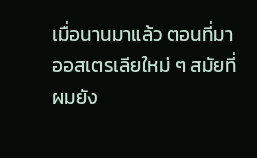เมื่อนานมาแล้ว ตอนที่มาออสเตรเลียใหม่ ๆ สมัยที่ผมยัง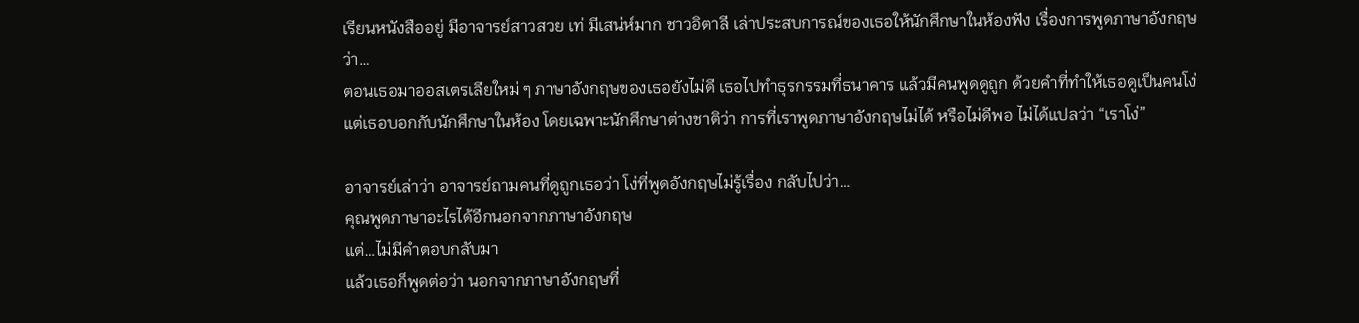เรียนหนังสืออยู่ มีอาจารย์สาวสวย เท่ มีเสน่ห์มาก ชาวอิตาลี เล่าประสบการณ์ของเธอให้นักศึกษาในห้องฟัง เรื่องการพูดภาษาอังกฤษว่า…
ตอนเธอมาออสเตรเลียใหม่ ๆ ภาษาอังกฤษของเธอยังไม่ดี เธอไปทำธุรกรรมที่ธนาคาร แล้วมีคนพูดดูถูก ด้วยคำที่ทำให้เธอดูเป็นคนโง่
แต่เธอบอกกับนักศึกษาในห้อง โดยเฉพาะนักศึกษาต่างชาติว่า การที่เราพูดภาษาอังกฤษไม่ได้ หรือไม่ดีพอ ไม่ได้แปลว่า “เราโง่”

อาจารย์เล่าว่า อาจารย์ถามคนที่ดูถูกเธอว่า โง่ที่พูดอังกฤษไม่รู้เรื่อง กลับไปว่า…
คุณพูดภาษาอะไรได้อีกนอกจากภาษาอังกฤษ
แต่…ไม่มีคำตอบกลับมา
แล้วเธอก็พูดต่อว่า นอกจากภาษาอังกฤษที่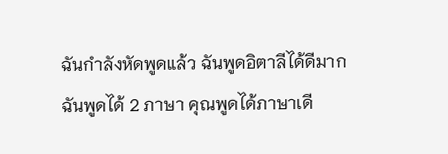ฉันกำลังหัดพูดแล้ว ฉันพูดอิตาลีได้ดีมาก
ฉันพูดได้ 2 ภาษา คุณพูดได้ภาษาเดี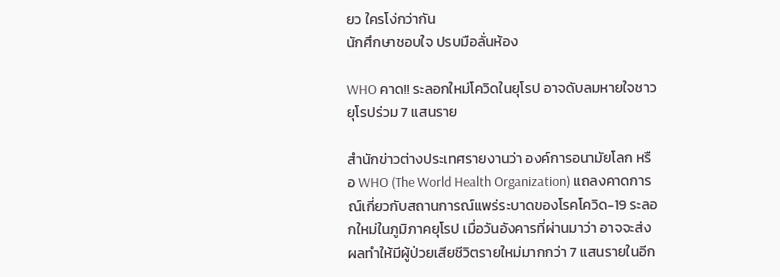ยว ใครโง่กว่ากัน
นักศึกษาชอบใจ ปรบมือลั่นห้อง

WHO คาด!! ระลอกใหม่โควิดในยุโรป อาจดับลมหายใจชาวยุโรปร่วม 7 แสนราย

สำนักข่าวต่างประเทศรายงานว่า องค์การอนามัยโลก หรือ WHO (The World Health Organization) แถลงคาดการณ์เกี่ยวกับสถานการณ์แพร่ระบาดของโรคโควิด-19 ระลอกใหม่ในภูมิภาคยุโรป เมื่อวันอังคารที่ผ่านมาว่า อาจจะส่งผลทำให้มีผู้ป่วยเสียชีวิตรายใหม่มากกว่า 7 แสนรายในอีก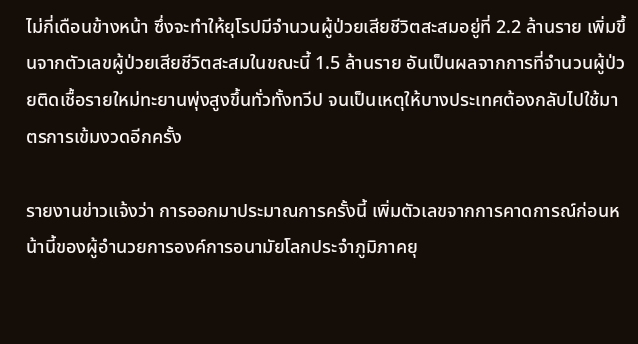ไม่กี่เดือนข้างหน้า ซึ่งจะทำให้ยุโรปมีจำนวนผู้ป่วยเสียชีวิตสะสมอยู่ที่ 2.2 ล้านราย เพิ่มขึ้นจากตัวเลขผู้ป่วยเสียชีวิตสะสมในขณะนี้ 1.5 ล้านราย อันเป็นผลจากการที่จำนวนผู้ป่วยติดเชื้อรายใหม่ทะยานพุ่งสูงขึ้นทั่วทั้งทวีป จนเป็นเหตุให้บางประเทศต้องกลับไปใช้มาตรการเข้มงวดอีกครั้ง

รายงานข่าวแจ้งว่า การออกมาประมาณการครั้งนี้ เพิ่มตัวเลขจากการคาดการณ์ก่อนหน้านี้ของผู้อำนวยการองค์การอนามัยโลกประจำภูมิภาคยุ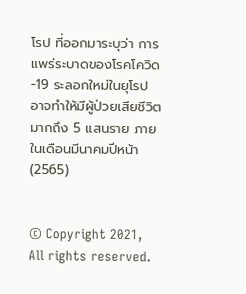โรป ที่ออกมาระบุว่า การแพร่ระบาดของโรคโควิด-19 ระลอกใหม่ในยุโรป อาจทำให้มีผู้ป่วยเสียชีวิตมากถึง 5 แสนราย ภายในเดือนมีนาคมปีหน้า (2565)


© Copyright 2021, All rights reserved.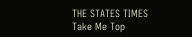THE STATES TIMES
Take Me Top